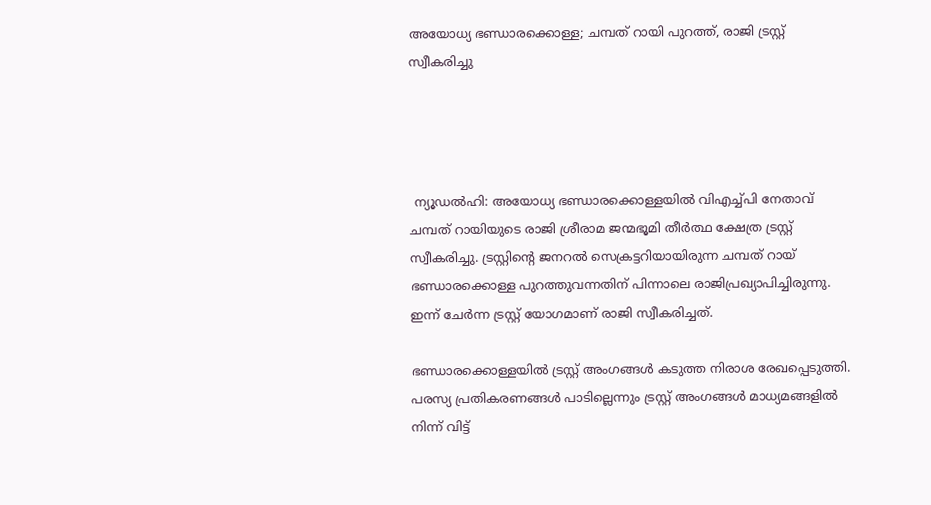അയോധ്യ ഭണ്ഡാരക്കൊള്ള; ചമ്പത് റായി പുറത്ത്, രാജി ട്രസ്റ്റ് സ്വീകരിച്ചു




 ന്യൂഡല്‍ഹി: അയോധ്യ ഭണ്ഡാരക്കൊള്ളയില്‍ വിഎച്ച്പി നേതാവ് ചമ്പത് റായിയുടെ രാജി ശ്രീരാമ ജന്മഭൂമി തീര്‍ത്ഥ ക്ഷേത്ര ട്രസ്റ്റ് സ്വീകരിച്ചു. ട്രസ്റ്റിന്റെ ജനറല്‍ സെക്രട്ടറിയായിരുന്ന ചമ്പത് റായ് ഭണ്ഡാരക്കൊള്ള പുറത്തുവന്നതിന് പിന്നാലെ രാജിപ്രഖ്യാപിച്ചിരുന്നു. ഇന്ന് ചേര്‍ന്ന ട്രസ്റ്റ് യോഗമാണ് രാജി സ്വീകരിച്ചത്.

ഭണ്ഡാരക്കൊള്ളയില്‍ ട്രസ്റ്റ് അംഗങ്ങള്‍ കടുത്ത നിരാശ രേഖപ്പെടുത്തി. പരസ്യ പ്രതികരണങ്ങള്‍ പാടില്ലെന്നും ട്രസ്റ്റ് അംഗങ്ങള്‍ മാധ്യമങ്ങളില്‍ നിന്ന് വിട്ട്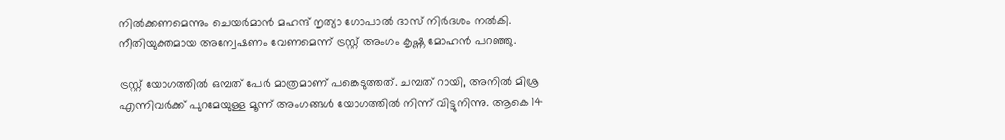നില്‍ക്കണമെന്നും ചെയര്‍മാന്‍ മഹന്ദ് നൃത്യാ ഗോപാല്‍ ദാസ് നിര്‍ദശം നല്‍കി. നീതിയുക്തമായ അന്വേഷണം വേണമെന്ന് ട്രസ്റ്റ് അംഗം കൃഷ്ണ മോഹന്‍ പറഞ്ഞു.

ട്രസ്റ്റ് യോഗത്തില്‍ ഒമ്പത് പേര്‍ മാത്രമാണ് പങ്കെടുത്തത്. ചമ്പത് റായി, അനില്‍ മിശ്ര എന്നിവര്‍ക്ക് പുറമേയുള്ള മൂന്ന് അംഗങ്ങള്‍ യോഗത്തില്‍ നിന്ന് വിട്ടുനിന്നു. ആകെ 14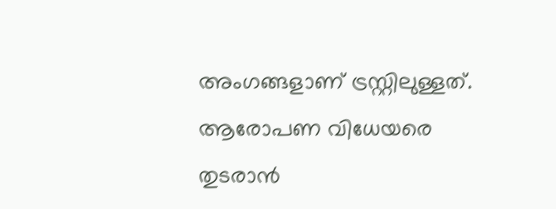അംഗങ്ങളാണ് ട്രസ്റ്റിലുള്ളത്. ആരോപണ വിധേയരെ തുടരാന്‍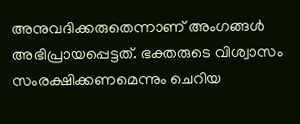അനുവദിക്കരുതെന്നാണ് അംഗങ്ങള്‍ അഭിപ്രായപ്പെട്ടത്. ഭക്തരുടെ വിശ്വാസം സംരക്ഷിക്കണമെന്നും ചെറിയ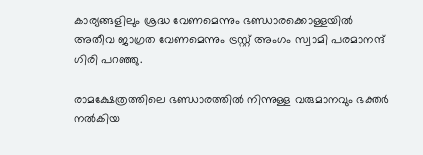കാര്യങ്ങളിലും ശ്രദ്ധ വേണമെന്നും ഭണ്ഡാരക്കൊള്ളയില്‍ അതീവ ജാഗ്രത വേണമെന്നും ട്രസ്റ്റ് അംഗം സ്വാമി പരമാനന്ദ് ഗിരി പറഞ്ഞു.

രാമക്ഷേത്രത്തിലെ ഭണ്ഡാരത്തില്‍ നിന്നുള്ള വരുമാനവും ഭക്തര്‍ നല്‍കിയ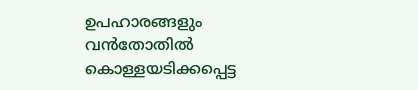ഉപഹാരങ്ങളും വന്‍തോതില്‍ കൊള്ളയടിക്കപ്പെട്ട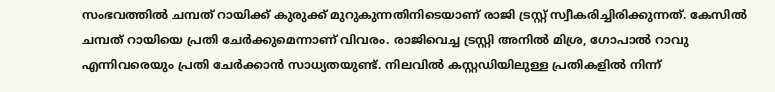സംഭവത്തില്‍ ചമ്പത് റായിക്ക് കുരുക്ക് മുറുകുന്നതിനിടെയാണ് രാജി ട്രസ്റ്റ് സ്വീകരിച്ചിരിക്കുന്നത്. കേസില്‍ ചമ്പത് റായിയെ പ്രതി ചേര്‍ക്കുമെന്നാണ് വിവരം. രാജിവെച്ച ട്രസ്റ്റി അനില്‍ മിശ്ര, ഗോപാല്‍ റാവു എന്നിവരെയും പ്രതി ചേര്‍ക്കാന്‍ സാധ്യതയുണ്ട്. നിലവില്‍ കസ്റ്റഡിയിലുള്ള പ്രതികളില്‍ നിന്ന്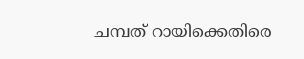ചമ്പത് റായിക്കെതിരെ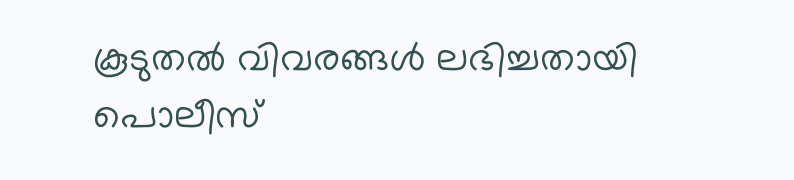കൂടുതല്‍ വിവരങ്ങള്‍ ലഭിച്ചതായി പൊലീസ്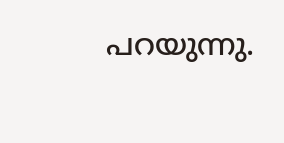പറയുന്നു.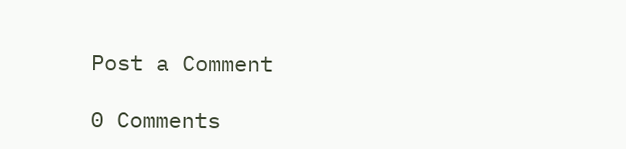Post a Comment

0 Comments